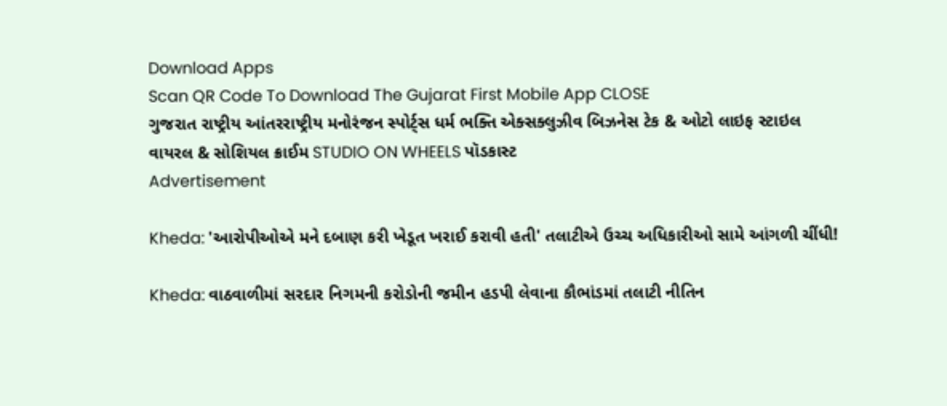Download Apps
Scan QR Code To Download The Gujarat First Mobile App CLOSE
ગુજરાત રાષ્ટ્રીય આંતરરાષ્ટ્રીય મનોરંજન સ્પોર્ટ્સ ધર્મ ભક્તિ એક્સક્લુઝીવ બિઝનેસ ટેક & ઓટો લાઇફ સ્ટાઇલ વાયરલ & સોશિયલ ક્રાઈમ STUDIO ON WHEELS પૉડકાસ્ટ
Advertisement

Kheda: 'આરોપીઓએ મને દબાણ કરી ખેડૂત ખરાઈ કરાવી હતી' તલાટીએ ઉચ્ચ અધિકારીઓ સામે આંગળી ચીંધી!

Kheda: વાઠવાળીમાં સરદાર નિગમની કરોડોની જમીન હડપી લેવાના કૌભાંડમાં તલાટી નીતિન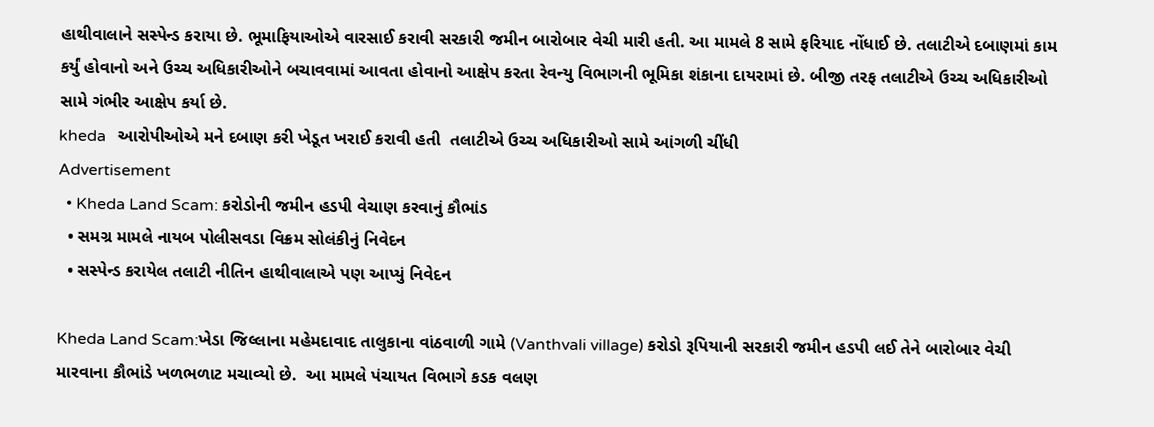હાથીવાલાને સસ્પેન્ડ કરાયા છે. ભૂમાફિયાઓએ વારસાઈ કરાવી સરકારી જમીન બારોબાર વેચી મારી હતી. આ મામલે 8 સામે ફરિયાદ નોંધાઈ છે. તલાટીએ દબાણમાં કામ કર્યું હોવાનો અને ઉચ્ચ અધિકારીઓને બચાવવામાં આવતા હોવાનો આક્ષેપ કરતા રેવન્યુ વિભાગની ભૂમિકા શંકાના દાયરામાં છે. બીજી તરફ તલાટીએ ઉચ્ચ અધિકારીઓ સામે ગંભીર આક્ષેપ કર્યા છે.
kheda   આરોપીઓએ મને દબાણ કરી ખેડૂત ખરાઈ કરાવી હતી  તલાટીએ ઉચ્ચ અધિકારીઓ સામે આંગળી ચીંધી
Advertisement
  • Kheda Land Scam: કરોડોની જમીન હડપી વેચાણ કરવાનું કૌભાંડ
  • સમગ્ર મામલે નાયબ પોલીસવડા વિક્રમ સોલંકીનું નિવેદન
  • સસ્પેન્ડ કરાયેલ તલાટી નીતિન હાથીવાલાએ પણ આપ્યું નિવેદન

Kheda Land Scam:ખેડા જિલ્લાના મહેમદાવાદ તાલુકાના વાંઠવાળી ગામે (Vanthvali village) કરોડો રૂપિયાની સરકારી જમીન હડપી લઈ તેને બારોબાર વેચી મારવાના કૌભાંડે ખળભળાટ મચાવ્યો છે.  આ મામલે પંચાયત વિભાગે કડક વલણ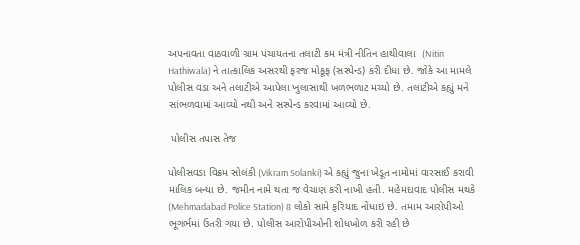અપનાવતા વાઠવાળી ગ્રામ પંચાયતના તલાટી કમ મંત્રી નીતિન હાથીવાલા  (Nitin Hathiwala) ને તાત્કાલિક અસરથી ફરજ મોકૂફ (સસ્પેન્ડ) કરી દીધા છે. જોકે આ મામલે પોલીસ વડા અને તલાટીએ આપેલા ખુલાસાથી ખળભળાટ મચ્યો છે. તલાટીએ કહ્યું મને સાંભળવામાં આવ્યો નથી અને સસ્પેન્ડ કરવામાં આવ્યો છે.

 પોલીસ તપાસ તેજ

પોલીસવડા વિક્રમ સોલંકી (Vikram Solanki) એ કહ્યું જુના ખેડૂત નામોમાં વારસાઈ કરાવી માલિક બન્યા છે. જમીન નામે થતા જ વેચાણ કરી નાખી હતી. મહેમદાવાદ પોલીસ મથકે (Mehmadabad Police Station) 8 લોકો સામે ફરિયાદ નોંધાઇ છે. તમામ આરોપીઓ ભૂગર્ભમાં ઉતરી ગયા છે. પોલીસ આરોપીઓની શોધખોળ કરી રહી છે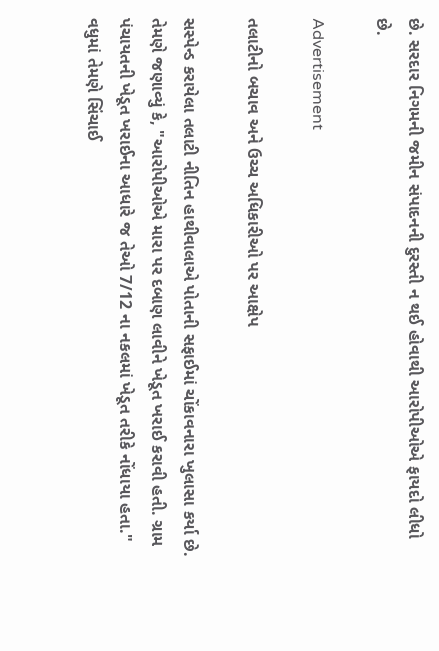છે. સરદાર નિગમની જમીન સંપાદનની દુરસ્તી ન થઈ હોવાથી આરોપીઓએ ફાયદો લીધો છે.

Advertisement

તલાટીનો બચાવ અને ઉચ્ચ અધિકારીઓ પર આક્ષેપ

સસ્પેન્ડ કરાયેલા તલાટી નીતિન હાથીવાલાએ પોતાની સફાઈમાં ચોંકાવનારા ખુલાસા કર્યા છે. તેમણે જણાવ્યું કે, "આરોપીઓએ મારા પર દબાણ લાવીને ખેડૂત ખરાઈ કરાવી હતી. ગ્રામ પંચાયતની ખેડૂત ખરાઈના આધારે જ તેઓ 7/12 ના નકલમાં ખેડૂત તરીકે નોંધાયા હતા." વધુમાં તેમણે સિંચાઈ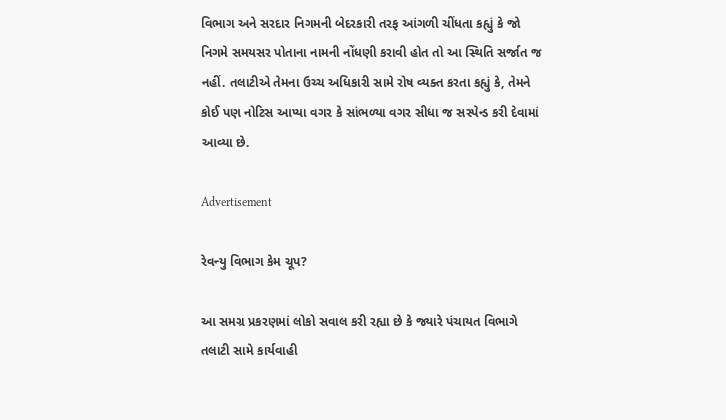વિભાગ અને સરદાર નિગમની બેદરકારી તરફ આંગળી ચીંધતા કહ્યું કે જો નિગમે સમયસર પોતાના નામની નોંધણી કરાવી હોત તો આ સ્થિતિ સર્જાત જ નહીં. તલાટીએ તેમના ઉચ્ચ અધિકારી સામે રોષ વ્યક્ત કરતા કહ્યું કે, તેમને કોઈ પણ નોટિસ આપ્યા વગર કે સાંભળ્યા વગર સીધા જ સસ્પેન્ડ કરી દેવામાં આવ્યા છે.

Advertisement

રેવન્યુ વિભાગ કેમ ચૂપ?

આ સમગ્ર પ્રકરણમાં લોકો સવાલ કરી રહ્યા છે કે જ્યારે પંચાયત વિભાગે તલાટી સામે કાર્યવાહી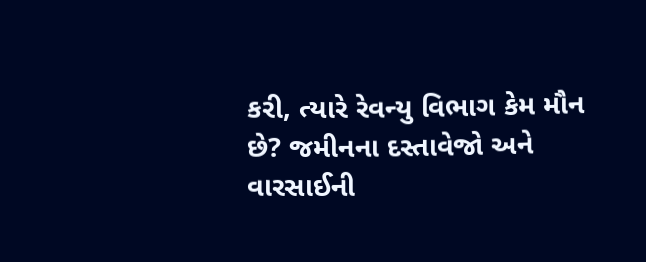કરી, ત્યારે રેવન્યુ વિભાગ કેમ મૌન છે? જમીનના દસ્તાવેજો અને વારસાઈની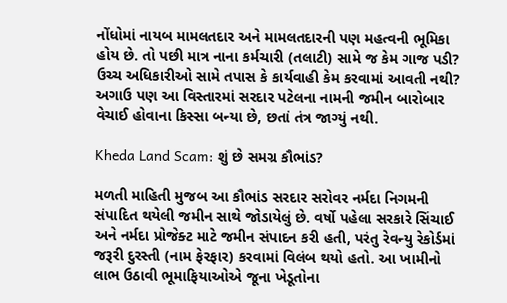નોંધોમાં નાયબ મામલતદાર અને મામલતદારની પણ મહત્વની ભૂમિકા હોય છે. તો પછી માત્ર નાના કર્મચારી (તલાટી) સામે જ કેમ ગાજ પડી? ઉચ્ચ અધિકારીઓ સામે તપાસ કે કાર્યવાહી કેમ કરવામાં આવતી નથી? અગાઉ પણ આ વિસ્તારમાં સરદાર પટેલના નામની જમીન બારોબાર વેચાઈ હોવાના કિસ્સા બન્યા છે, છતાં તંત્ર જાગ્યું નથી.

Kheda Land Scam: શું છે સમગ્ર કૌભાંડ?

મળતી માહિતી મુજબ આ કૌભાંડ સરદાર સરોવર નર્મદા નિગમની સંપાદિત થયેલી જમીન સાથે જોડાયેલું છે. વર્ષો પહેલા સરકારે સિંચાઈ અને નર્મદા પ્રોજેક્ટ માટે જમીન સંપાદન કરી હતી, પરંતુ રેવન્યુ રેકોર્ડમાં જરૂરી દુરસ્તી (નામ ફેરફાર) કરવામાં વિલંબ થયો હતો. આ ખામીનો લાભ ઉઠાવી ભૂમાફિયાઓએ જૂના ખેડૂતોના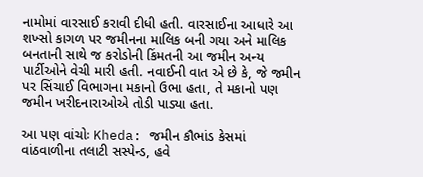નામોમાં વારસાઈ કરાવી દીધી હતી. વારસાઈના આધારે આ શખ્સો કાગળ પર જમીનના માલિક બની ગયા અને માલિક બનતાની સાથે જ કરોડોની કિંમતની આ જમીન અન્ય પાર્ટીઓને વેચી મારી હતી. નવાઈની વાત એ છે કે, જે જમીન પર સિંચાઈ વિભાગના મકાનો ઉભા હતા, તે મકાનો પણ જમીન ખરીદનારાઓએ તોડી પાડ્યા હતા.

આ પણ વાંચોઃ Kheda: જમીન કૌભાંડ કેસમાં વાંઠવાળીના તલાટી સસ્પેન્ડ, હવે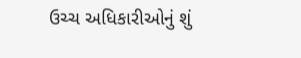ઉચ્ચ અધિકારીઓનું શું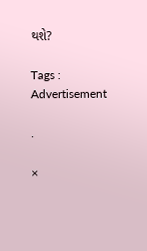થશે?

Tags :
Advertisement

.

×